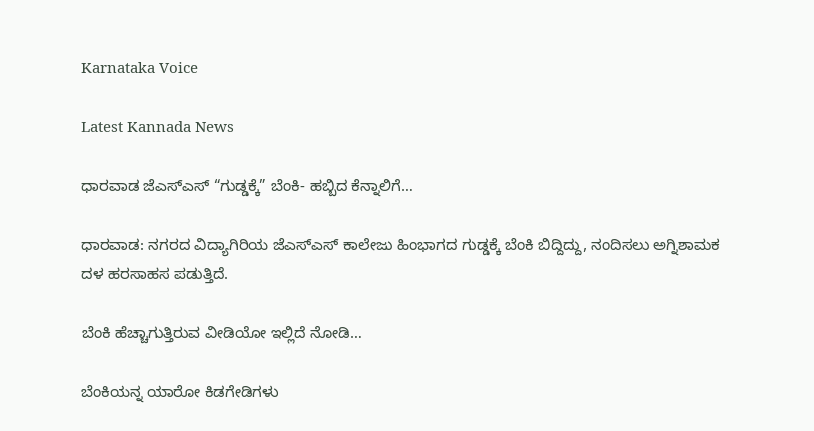Karnataka Voice

Latest Kannada News

ಧಾರವಾಡ ಜೆಎಸ್‌ಎಸ್ “ಗುಡ್ಡಕ್ಕೆ” ಬೆಂಕಿ- ಹಬ್ಬಿದ ಕೆನ್ನಾಲಿಗೆ…

ಧಾರವಾಡ: ನಗರದ ವಿದ್ಯಾಗಿರಿಯ ಜೆಎಸ್‌ಎಸ್ ಕಾಲೇಜು ಹಿಂಭಾಗದ ಗುಡ್ಡಕ್ಕೆ ಬೆಂಕಿ ಬಿದ್ದಿದ್ದು, ನಂದಿಸಲು ಅಗ್ನಿಶಾಮಕ ದಳ ಹರಸಾಹಸ ಪಡುತ್ತಿದೆ.

ಬೆಂಕಿ ಹೆಚ್ಚಾಗುತ್ತಿರುವ ವೀಡಿಯೋ ಇಲ್ಲಿದೆ ನೋಡಿ…

ಬೆಂಕಿಯನ್ನ ಯಾರೋ ಕಿಡಗೇಡಿಗಳು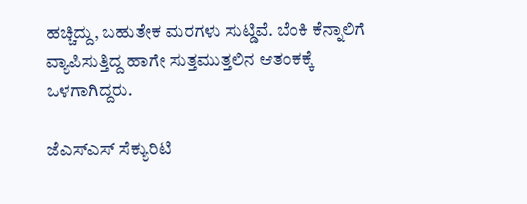ಹಚ್ಚಿದ್ದು, ಬಹುತೇಕ ಮರಗಳು ಸುಟ್ಡಿವೆ. ಬೆಂಕಿ ಕೆನ್ನಾಲಿಗೆ ವ್ಯಾಪಿಸುತ್ತಿದ್ದ ಹಾಗೇ ಸುತ್ತಮುತ್ತಲಿನ ಆತಂಕಕ್ಕೆ ಒಳಗಾಗಿದ್ದರು.

ಜೆಎಸ್ಎಸ್ ಸೆಕ್ಯುರಿಟಿ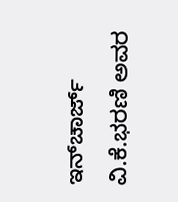ಇನ್‌ಚಾರ್ಜ್ ವಿ.ಕೆ.ಭರಣಿ ಅವರ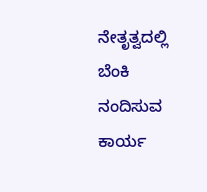ನೇತೃತ್ವದಲ್ಲಿ ಬೆಂಕಿ ನಂದಿಸುವ ಕಾರ್ಯ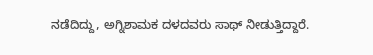ನಡೆದಿದ್ದು, ಅಗ್ನಿಶಾಮಕ ದಳದವರು ಸಾಥ್ ನೀಡುತ್ತಿದ್ದಾರೆ.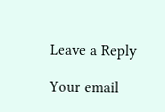Leave a Reply

Your email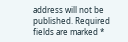address will not be published. Required fields are marked *